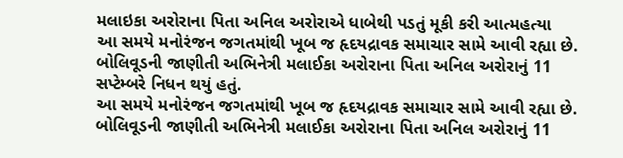મલાઇકા અરોરાના પિતા અનિલ અરોરાએ ધાબેથી પડતું મૂકી કરી આત્મહત્યા
આ સમયે મનોરંજન જગતમાંથી ખૂબ જ હૃદયદ્રાવક સમાચાર સામે આવી રહ્યા છે. બોલિવૂડની જાણીતી અભિનેત્રી મલાઈકા અરોરાના પિતા અનિલ અરોરાનું 11 સપ્ટેમ્બરે નિધન થયું હતું.
આ સમયે મનોરંજન જગતમાંથી ખૂબ જ હૃદયદ્રાવક સમાચાર સામે આવી રહ્યા છે. બોલિવૂડની જાણીતી અભિનેત્રી મલાઈકા અરોરાના પિતા અનિલ અરોરાનું 11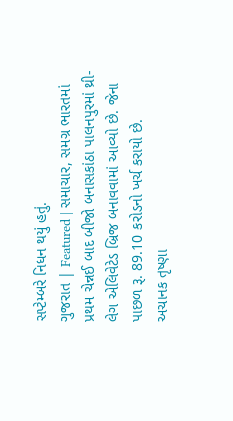સપ્ટેમ્બરે નિધન થયું હતું.
ગુજરાત | Featured | સમાચાર, સમગ્ર ભારતમાં પ્રથમ ચેન્નઈ બાદ બીજો બનાસકાંઠા પાલનપુરમાં થ્રી-લેગ એલિવેટેડ બ્રિજ બનાવવામાં આવ્યો છે. જેના પાછળ રૂ. 89.10 કરોડનો ખર્ચ કરાયો છે.
અચાનક તૃષ્ણા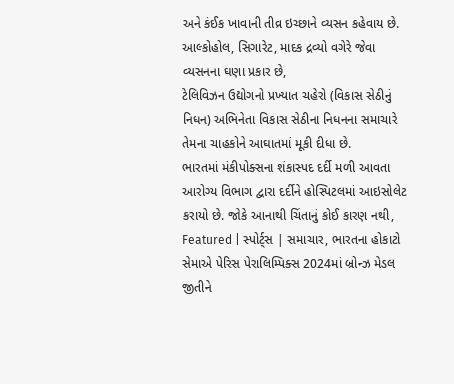અને કંઈક ખાવાની તીવ્ર ઇચ્છાને વ્યસન કહેવાય છે. આલ્કોહોલ, સિગારેટ, માદક દ્રવ્યો વગેરે જેવા વ્યસનના ઘણા પ્રકાર છે,
ટેલિવિઝન ઉદ્યોગનો પ્રખ્યાત ચહેરો (વિકાસ સેઠીનું નિધન) અભિનેતા વિકાસ સેઠીના નિધનના સમાચારે તેમના ચાહકોને આઘાતમાં મૂકી દીધા છે.
ભારતમાં મંકીપોક્સના શંકાસ્પદ દર્દી મળી આવતા આરોગ્ય વિભાગ દ્વારા દર્દીને હોસ્પિટલમાં આઇસોલેટ કરાયો છે. જોકે આનાથી ચિંતાનું કોઈ કારણ નથી,
Featured | સ્પોર્ટ્સ | સમાચાર, ભારતના હોકાટો સેમાએ પેરિસ પેરાલિમ્પિક્સ 2024માં બ્રોન્ઝ મેડલ જીતીને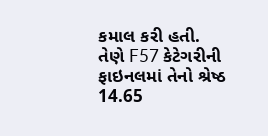કમાલ કરી હતી. તેણે F57 કેટેગરીની ફાઇનલમાં તેનો શ્રેષ્ઠ 14.65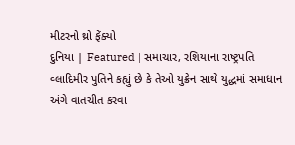મીટરનો થ્રો ફેંક્યો
દુનિયા | Featured | સમાચાર, રશિયાના રાષ્ટ્રપતિ વ્લાદિમીર પુતિને કહ્યું છે કે તેઓ યુક્રેન સાથે યુદ્ધમાં સમાધાન અંગે વાતચીત કરવા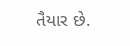તૈયાર છે.